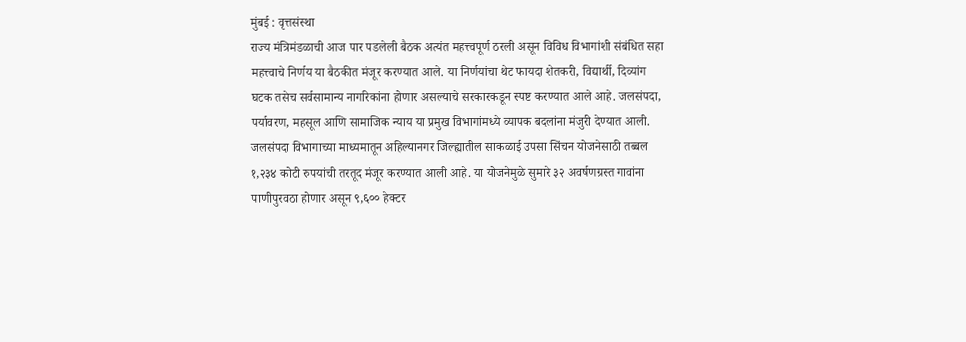मुंबई : वृत्तसंस्था
राज्य मंत्रिमंडळाची आज पार पडलेली बैठक अत्यंत महत्त्वपूर्ण ठरली असून विविध विभागांशी संबंधित सहा महत्त्वाचे निर्णय या बैठकीत मंजूर करण्यात आले. या निर्णयांचा थेट फायदा शेतकरी, विद्यार्थी, दिव्यांग घटक तसेच सर्वसामान्य नागरिकांना होणार असल्याचे सरकारकडून स्पष्ट करण्यात आले आहे. जलसंपदा, पर्यावरण, महसूल आणि सामाजिक न्याय या प्रमुख विभागांमध्ये व्यापक बदलांना मंजुरी देण्यात आली.
जलसंपदा विभागाच्या माध्यमातून अहिल्यानगर जिल्ह्यातील साकळाई उपसा सिंचन योजनेसाठी तब्बल १,२३४ कोटी रुपयांची तरतूद मंजूर करण्यात आली आहे. या योजनेमुळे सुमारे ३२ अवर्षणग्रस्त गावांना पाणीपुरवठा होणार असून ९,६०० हेक्टर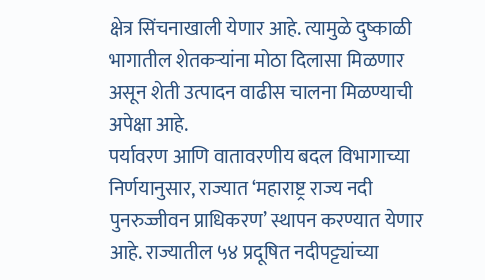क्षेत्र सिंचनाखाली येणार आहे. त्यामुळे दुष्काळी भागातील शेतकऱ्यांना मोठा दिलासा मिळणार असून शेती उत्पादन वाढीस चालना मिळण्याची अपेक्षा आहे.
पर्यावरण आणि वातावरणीय बदल विभागाच्या निर्णयानुसार, राज्यात ‘महाराष्ट्र राज्य नदी पुनरुज्जीवन प्राधिकरण’ स्थापन करण्यात येणार आहे. राज्यातील ५४ प्रदूषित नदीपट्ट्यांच्या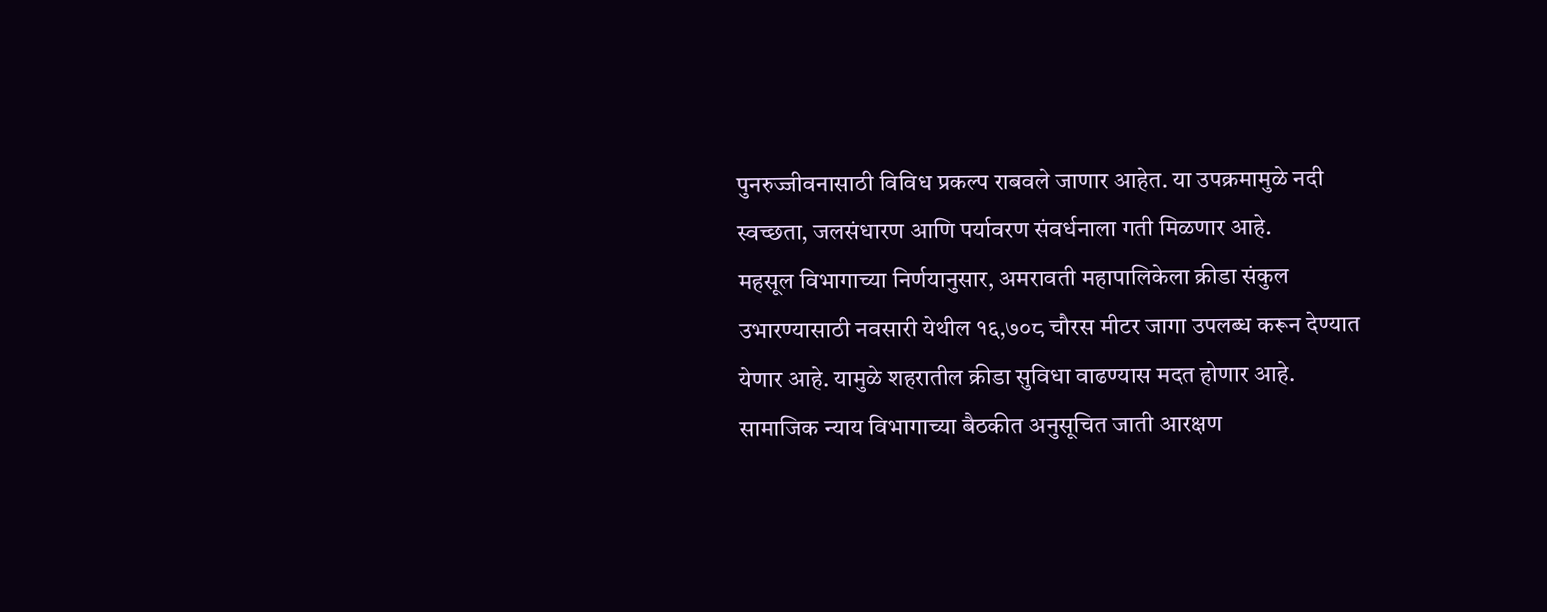पुनरुज्जीवनासाठी विविध प्रकल्प राबवले जाणार आहेत. या उपक्रमामुळे नदी स्वच्छता, जलसंधारण आणि पर्यावरण संवर्धनाला गती मिळणार आहे.
महसूल विभागाच्या निर्णयानुसार, अमरावती महापालिकेला क्रीडा संकुल उभारण्यासाठी नवसारी येथील १६,७०८ चौरस मीटर जागा उपलब्ध करून देण्यात येणार आहे. यामुळे शहरातील क्रीडा सुविधा वाढण्यास मदत होणार आहे.
सामाजिक न्याय विभागाच्या बैठकीत अनुसूचित जाती आरक्षण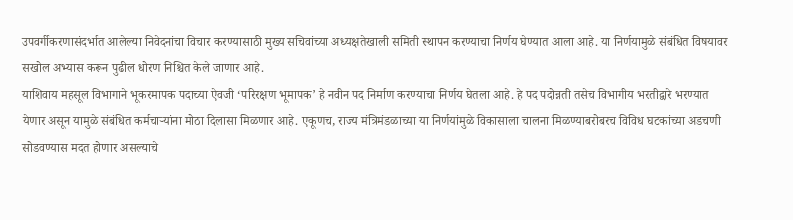उपवर्गीकरणासंदर्भात आलेल्या निवेदनांचा विचार करण्यासाठी मुख्य सचिवांच्या अध्यक्षतेखाली समिती स्थापन करण्याचा निर्णय घेण्यात आला आहे. या निर्णयामुळे संबंधित विषयावर सखोल अभ्यास करून पुढील धोरण निश्चित केले जाणार आहे.
याशिवाय महसूल विभागाने भूकरमापक पदाच्या ऐवजी ‘परिरक्षण भूमापक’ हे नवीन पद निर्माण करण्याचा निर्णय घेतला आहे. हे पद पदोन्नती तसेच विभागीय भरतीद्वारे भरण्यात येणार असून यामुळे संबंधित कर्मचाऱ्यांना मोठा दिलासा मिळणार आहे. एकूणच, राज्य मंत्रिमंडळाच्या या निर्णयांमुळे विकासाला चालना मिळण्याबरोबरच विविध घटकांच्या अडचणी सोडवण्यास मदत होणार असल्याचे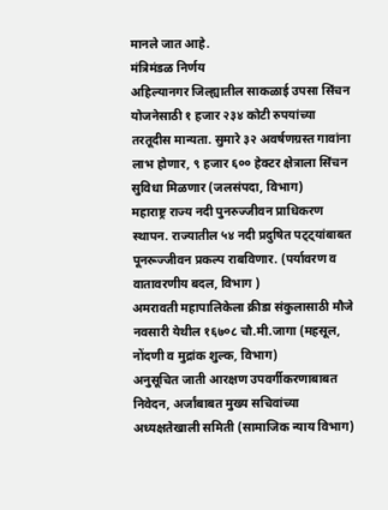मानले जात आहे.
मंत्रिमंडळ निर्णय
अहिल्यानगर जिल्ह्यातील साकळाई उपसा सिंचन योजनेसाठी १ हजार २३४ कोटी रुपयांच्या तरतूदीस मान्यता. सुमारे ३२ अवर्षणग्रस्त गावांना लाभ होणार, ९ हजार ६०० हेक्टर क्षेत्राला सिंचन सुविधा मिळणार (जलसंपदा, विभाग)
महाराष्ट्र राज्य नदी पुनरुज्जीवन प्राधिकरण स्थापन. राज्यातील ५४ नदी प्रदुषित पट्ट्यांबाबत पूनरूज्जीवन प्रकल्प राबविणार. (पर्यावरण व वातावरणीय बदल, विभाग )
अमरावती महापालिकेला क्रीडा संकुलासाठी मौजे नवसारी येथील १६७०८ चौ.मी.जागा (महसूल, नोंदणी व मुद्रांक शुल्क, विभाग)
अनुसूचित जाती आरक्षण उपवर्गीकरणाबाबत निवेदन, अर्जांबाबत मुख्य सचिवांच्या अध्यक्षतेखाली समिती (सामाजिक न्याय विभाग)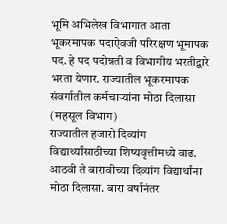भूमि अभिलेख विभागात आता भूकरमापक पदाऐवजी परिरक्षण भूमापक पद. हे पद पदोन्नती व विभागीय भरतीद्वारे भरता येणार. राज्यातील भूकरमापक संवर्गातील कर्मचाऱ्यांना मोठा दिलासा (महसूल विभाग)
राज्यातील हजारो दिव्यांग विद्यार्थ्यांसाठीच्या शिष्यवृत्तीमध्ये वाढ. आठवी ते बारावीच्या दिव्यांग विद्यार्थांना मोठा दिलासा. बारा वर्षानंतर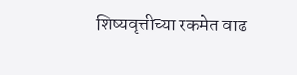शिष्यवृत्तीच्या रकमेत वाढ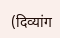(दिव्यांग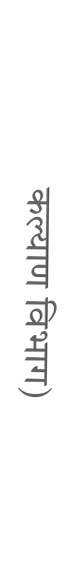कल्याण विभाग)